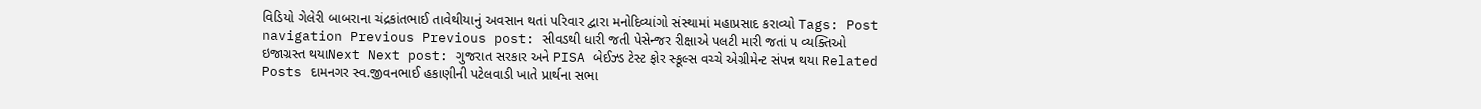વિડિયો ગેલેરી બાબરાના ચંદ્રકાંતભાઈ તાવેથીયાનું અવસાન થતાં પરિવાર દ્વારા મનોદિવ્યાંગો સંસ્થામાં મહાપ્રસાદ કરાવ્યો Tags: Post navigation Previous Previous post: સીવડથી ધારી જતી પેસેન્જર રીક્ષાએ પલટી મારી જતાં ૫ વ્યક્તિઓ ઇજાગ્રસ્ત થયાNext Next post: ગુજરાત સરકાર અને PISA બેઈઝ્ડ ટેસ્ટ ફોર સ્કૂલ્સ વચ્ચે એગ્રીમેન્ટ સંપન્ન થયા Related Posts દામનગર સ્વ.જીવનભાઈ હકાણીની પટેલવાડી ખાતે પ્રાર્થના સભા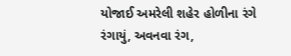યોજાઈ અમરેલી શહેર હોળીના રંગે રંગાયું, અવનવા રંગ,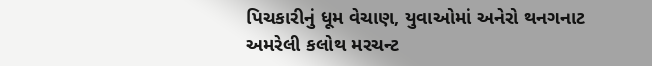પિચકારીનું ધૂમ વેચાણ, યુવાઓમાં અનેરો થનગનાટ અમરેલી કલોથ મરચન્ટ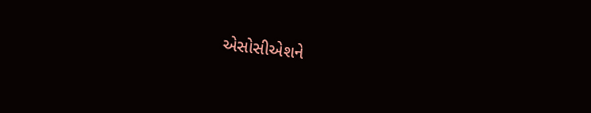એસોસીએશને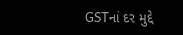GSTનાં દર મુદ્દે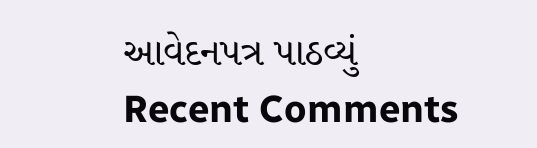આવેદનપત્ર પાઠવ્યું
Recent Comments